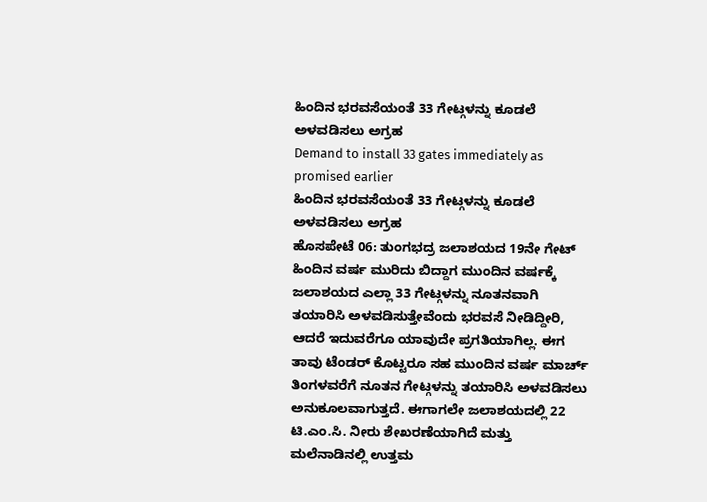ಹಿಂದಿನ ಭರವಸೆಯಂತೆ 33 ಗೇಟ್ಗಳನ್ನು ಕೂಡಲೆ ಅಳವಡಿಸಲು ಅಗ್ರಹ
Demand to install 33 gates immediately as promised earlier
ಹಿಂದಿನ ಭರವಸೆಯಂತೆ 33 ಗೇಟ್ಗಳನ್ನು ಕೂಡಲೆ ಅಳವಡಿಸಲು ಅಗ್ರಹ
ಹೊಸಪೇಟೆ 06: ತುಂಗಭದ್ರ ಜಲಾಶಯದ 19ನೇ ಗೇಟ್ ಹಿಂದಿನ ವರ್ಷ ಮುರಿದು ಬಿದ್ದಾಗ ಮುಂದಿನ ವರ್ಷಕ್ಕೆ ಜಲಾಶಯದ ಎಲ್ಲಾ 33 ಗೇಟ್ಗಳನ್ನು ನೂತನವಾಗಿ ತಯಾರಿಸಿ ಅಳವಡಿಸುತ್ತೇವೆಂದು ಭರವಸೆ ನೀಡಿದ್ದೀರಿ, ಆದರೆ ಇದುವರೆಗೂ ಯಾವುದೇ ಪ್ರಗತಿಯಾಗಿಲ್ಲ. ಈಗ ತಾವು ಟೆಂಡರ್ ಕೊಟ್ಟರೂ ಸಹ ಮುಂದಿನ ವರ್ಷ ಮಾರ್ಚ್ ತಿಂಗಳವರೆಗೆ ನೂತನ ಗೇಟ್ಗಳನ್ನು ತಯಾರಿಸಿ ಅಳವಡಿಸಲು ಅನುಕೂಲವಾಗುತ್ತದೆ. ಈಗಾಗಲೇ ಜಲಾಶಯದಲ್ಲಿ 22 ಟಿ.ಎಂ.ಸಿ. ನೀರು ಶೇಖರಣೆಯಾಗಿದೆ ಮತ್ತು ಮಲೆನಾಡಿನಲ್ಲಿ ಉತ್ತಮ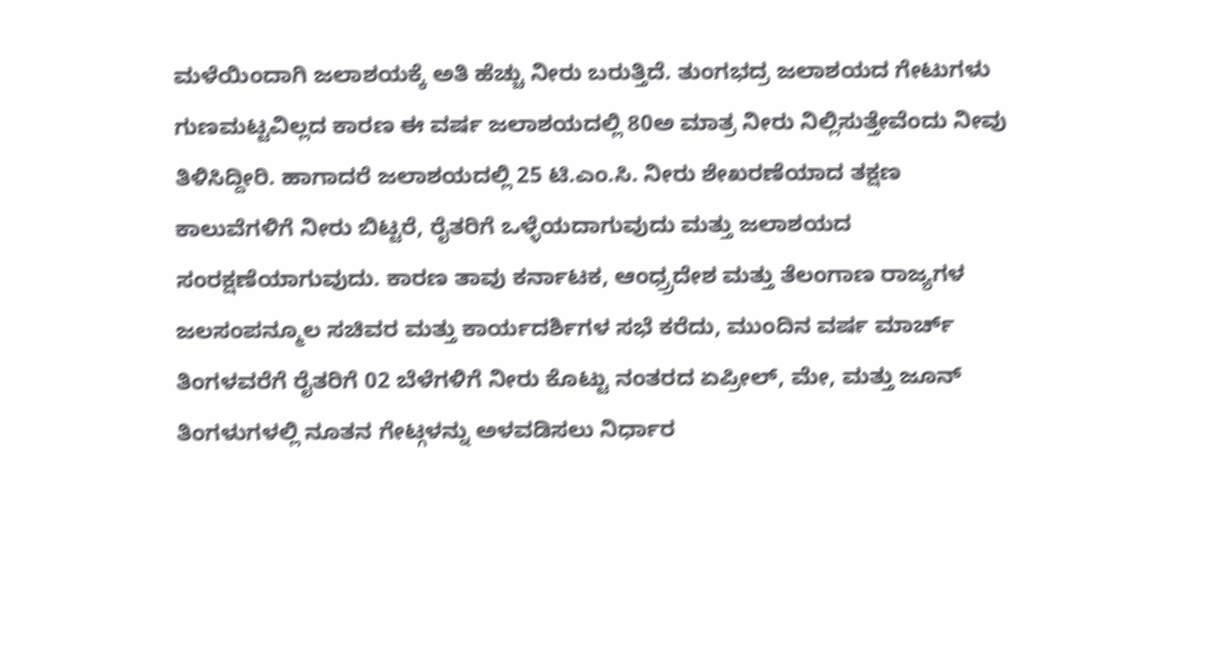ಮಳೆಯಿಂದಾಗಿ ಜಲಾಶಯಕ್ಕೆ ಅತಿ ಹೆಚ್ಚು ನೀರು ಬರುತ್ತಿದೆ. ತುಂಗಭದ್ರ ಜಲಾಶಯದ ಗೇಟುಗಳು ಗುಣಮಟ್ಟವಿಲ್ಲದ ಕಾರಣ ಈ ವರ್ಷ ಜಲಾಶಯದಲ್ಲಿ 80ಅ ಮಾತ್ರ ನೀರು ನಿಲ್ಲಿಸುತ್ತೇವೆಂದು ನೀವು ತಿಳಿಸಿದ್ದೀರಿ. ಹಾಗಾದರೆ ಜಲಾಶಯದಲ್ಲಿ 25 ಟಿ.ಎಂ.ಸಿ. ನೀರು ಶೇಖರಣೆಯಾದ ತಕ್ಷಣ ಕಾಲುವೆಗಳಿಗೆ ನೀರು ಬಿಟ್ಟರೆ, ರೈತರಿಗೆ ಒಳ್ಳೆಯದಾಗುವುದು ಮತ್ತು ಜಲಾಶಯದ ಸಂರಕ್ಷಣೆಯಾಗುವುದು. ಕಾರಣ ತಾವು ಕರ್ನಾಟಕ, ಆಂಧ್ರ್ರದೇಶ ಮತ್ತು ತೆಲಂಗಾಣ ರಾಜ್ಯಗಳ ಜಲಸಂಪನ್ಮೂಲ ಸಚಿವರ ಮತ್ತು ಕಾರ್ಯದರ್ಶಿಗಳ ಸಭೆ ಕರೆದು, ಮುಂದಿನ ವರ್ಷ ಮಾರ್ಚ್ ತಿಂಗಳವರೆಗೆ ರೈತರಿಗೆ 02 ಬೆಳೆಗಳಿಗೆ ನೀರು ಕೊಟ್ಟು ನಂತರದ ಏಪ್ರೀಲ್, ಮೇ, ಮತ್ತು ಜೂನ್ ತಿಂಗಳುಗಳಲ್ಲಿ ನೂತನ ಗೇಟ್ಗಳನ್ನು ಅಳವಡಿಸಲು ನಿರ್ಧಾರ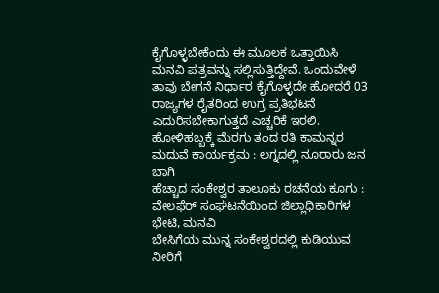ಕೈಗೊಳ್ಳಬೇಕೆಂದು ಈ ಮೂಲಕ ಒತ್ತಾಯಿಸಿ ಮನವಿ ಪತ್ರವನ್ನು ಸಲ್ಲಿಸುತ್ತಿದ್ದೇವೆ. ಒಂದುವೇಳೆ ತಾವು ಬೇಗನೆ ನಿರ್ಧಾರ ಕೈಗೊಳ್ಳದೇ ಹೋದರೆ 03 ರಾಜ್ಯಗಳ ರೈತರಿಂದ ಉಗ್ರ ಪ್ರತಿಭಟನೆ ಎದುರಿಸಬೇಕಾಗುತ್ತದೆ ಎಚ್ಚರಿಕೆ ಇರಲಿ.
ಹೋಳಿಹಬ್ಬಕ್ಕೆ ಮೆರಗು ತಂದ ರತಿ ಕಾಮನ್ನರ ಮದುವೆ ಕಾರ್ಯಕ್ರಮ : ಲಗ್ನದಲ್ಲಿ ನೂರಾರು ಜನ ಬಾಗಿ
ಹೆಚ್ಚಾದ ಸಂಕೇಶ್ವರ ತಾಲೂಕು ರಚನೆಯ ಕೂಗು : ವೇಲಫೆರ್ ಸಂಘಟನೆಯಿಂದ ಜಿಲ್ಲಾಧಿಕಾರಿಗಳ ಭೇಟಿ, ಮನವಿ
ಬೇಸಿಗೆಯ ಮುನ್ನ ಸಂಕೇಶ್ವರದಲ್ಲಿ ಕುಡಿಯುವ ನೀರಿಗೆ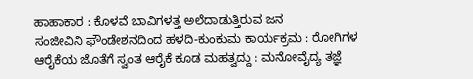ಹಾಹಾಕಾರ : ಕೊಳವೆ ಬಾವಿಗಳತ್ತ ಅಲೆದಾಡುತ್ತಿರುವ ಜನ
ಸಂಜೀವಿನಿ ಫೌಂಡೇಶನದಿಂದ ಹಳದಿ-ಕುಂಕುಮ ಕಾರ್ಯಕ್ರಮ : ರೋಗಿಗಳ ಆರೈಕೆಯ ಜೊತೆಗೆ ಸ್ವಂತ ಆರೈಕೆ ಕೂಡ ಮಹತ್ವದ್ದು : ಮನೋವೈದ್ಯ ತಜ್ಞೆ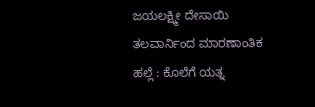ಜಯಲಕ್ಷ್ಮೀ ದೇಸಾಯಿ
ತಲವಾರ್ನಿಂದ ಮಾರಣಾಂತಿಕ ಹಲ್ಲೆ : ಕೊಲೆಗೆ ಯತ್ನ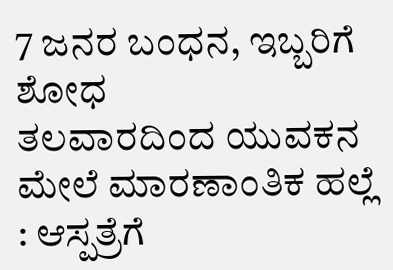7 ಜನರ ಬಂಧನ, ಇಬ್ಬರಿಗೆ ಶೋಧ
ತಲವಾರದಿಂದ ಯುವಕನ ಮೇಲೆ ಮಾರಣಾಂತಿಕ ಹಲ್ಲೆ : ಆಸ್ಪತ್ರೆಗೆ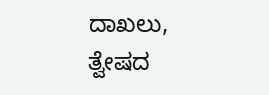ದಾಖಲು, ತ್ವೇಷದ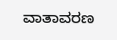ವಾತಾವರಣ